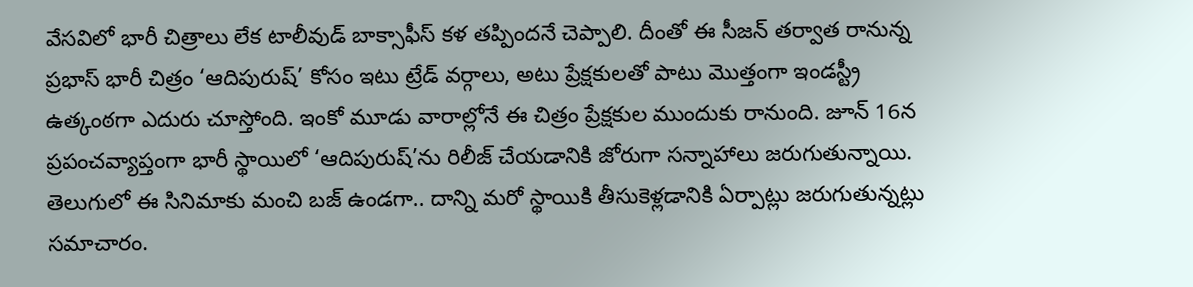వేసవిలో భారీ చిత్రాలు లేక టాలీవుడ్ బాక్సాఫీస్ కళ తప్పిందనే చెప్పాలి. దీంతో ఈ సీజన్ తర్వాత రానున్న ప్రభాస్ భారీ చిత్రం ‘ఆదిపురుష్’ కోసం ఇటు ట్రేడ్ వర్గాలు, అటు ప్రేక్షకులతో పాటు మొత్తంగా ఇండస్ట్రీ ఉత్కంఠగా ఎదురు చూస్తోంది. ఇంకో మూడు వారాల్లోనే ఈ చిత్రం ప్రేక్షకుల ముందుకు రానుంది. జూన్ 16న ప్రపంచవ్యాప్తంగా భారీ స్థాయిలో ‘ఆదిపురుష్’ను రిలీజ్ చేయడానికి జోరుగా సన్నాహాలు జరుగుతున్నాయి.
తెలుగులో ఈ సినిమాకు మంచి బజ్ ఉండగా.. దాన్ని మరో స్థాయికి తీసుకెళ్లడానికి ఏర్పాట్లు జరుగుతున్నట్లు సమాచారం.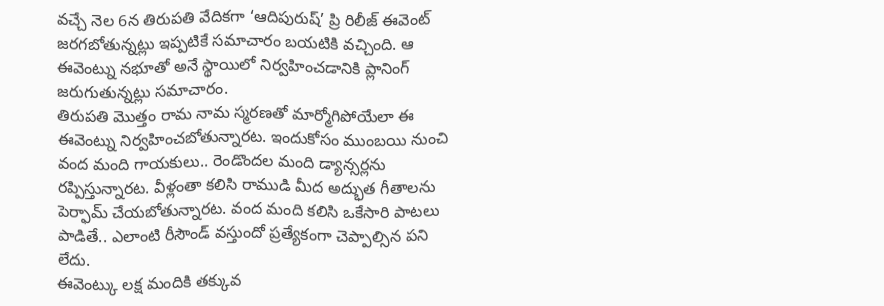వచ్చే నెల 6న తిరుపతి వేదికగా ‘ఆదిపురుష్’ ప్రి రిలీజ్ ఈవెంట్ జరగబోతున్నట్లు ఇప్పటికే సమాచారం బయటికి వచ్చింది. ఆ ఈవెంట్ను నభూతో అనే స్థాయిలో నిర్వహించడానికి ప్లానింగ్ జరుగుతున్నట్లు సమాచారం.
తిరుపతి మొత్తం రామ నామ స్మరణతో మార్మోగిపోయేలా ఈ ఈవెంట్ను నిర్వహించబోతున్నారట. ఇందుకోసం ముంబయి నుంచి వంద మంది గాయకులు.. రెండొందల మంది డ్యాన్సర్లను రప్పిస్తున్నారట. వీళ్లంతా కలిసి రాముడి మీద అద్భుత గీతాలను పెర్ఫామ్ చేయబోతున్నారట. వంద మంది కలిసి ఒకేసారి పాటలు పాడితే.. ఎలాంటి రీసౌండ్ వస్తుందో ప్రత్యేకంగా చెప్పాల్సిన పని లేదు.
ఈవెంట్కు లక్ష మందికి తక్కువ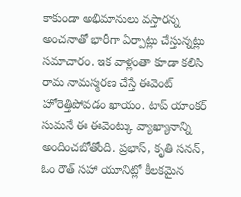కాకుండా అభిమానులు వస్తారన్న అంచనాతో భారీగా ఏర్పాట్లు చేస్తున్నట్లు సమాచారం. ఇక వాళ్లంతా కూడా కలిసి రామ నామస్మరణ చేస్తే ఈవెంట్ హోరెత్తిపోవడం ఖాయం. టాప్ యాంకర్ సుమనే ఈ ఈవెంట్కు వ్యాఖ్యానాన్ని అందించబోతోంది. ప్రభాస్, కృతి సనన్, ఓం రౌత్ సహా యూనిట్లో కీలకమైన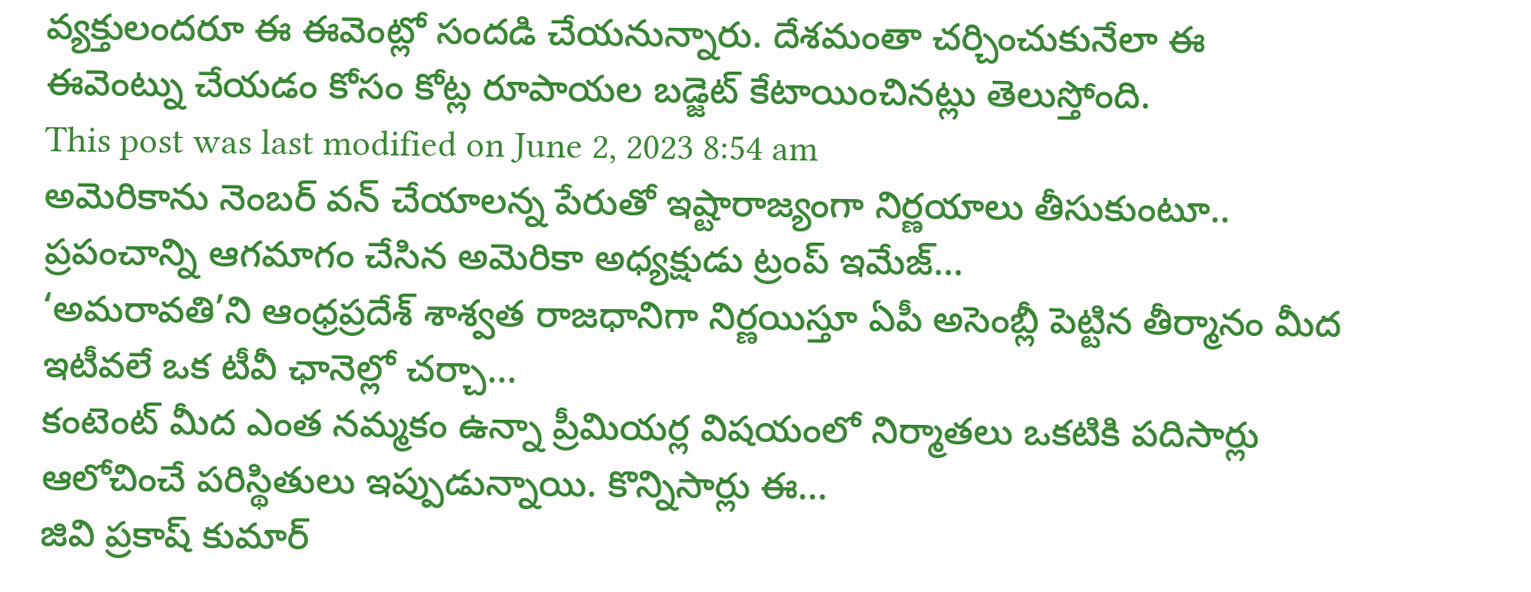వ్యక్తులందరూ ఈ ఈవెంట్లో సందడి చేయనున్నారు. దేశమంతా చర్చించుకునేలా ఈ ఈవెంట్ను చేయడం కోసం కోట్ల రూపాయల బడ్జెట్ కేటాయించినట్లు తెలుస్తోంది.
This post was last modified on June 2, 2023 8:54 am
అమెరికాను నెంబర్ వన్ చేయాలన్న పేరుతో ఇష్టారాజ్యంగా నిర్ణయాలు తీసుకుంటూ.. ప్రపంచాన్ని ఆగమాగం చేసిన అమెరికా అధ్యక్షుడు ట్రంప్ ఇమేజ్…
‘అమరావతి’ని ఆంధ్రప్రదేశ్ శాశ్వత రాజధానిగా నిర్ణయిస్తూ ఏపీ అసెంబ్లీ పెట్టిన తీర్మానం మీద ఇటీవలే ఒక టీవీ ఛానెల్లో చర్చా…
కంటెంట్ మీద ఎంత నమ్మకం ఉన్నా ప్రీమియర్ల విషయంలో నిర్మాతలు ఒకటికి పదిసార్లు ఆలోచించే పరిస్థితులు ఇప్పుడున్నాయి. కొన్నిసార్లు ఈ…
జివి ప్రకాష్ కుమార్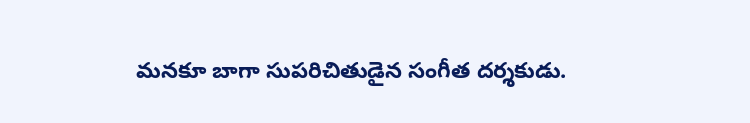మనకూ బాగా సుపరిచితుడైన సంగీత దర్శకుడు.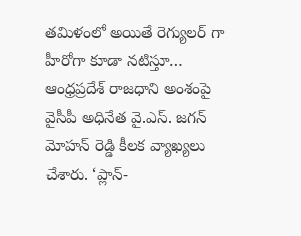తమిళంలో అయితే రెగ్యులర్ గా హీరోగా కూడా నటిస్తూ…
ఆంధ్రప్రదేశ్ రాజధాని అంశంపై వైసీపీ అధినేత వై.ఎస్. జగన్ మోహన్ రెడ్డి కీలక వ్యాఖ్యలు చేశారు. ‘ప్లాన్-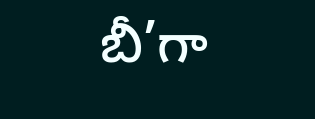బీ’గా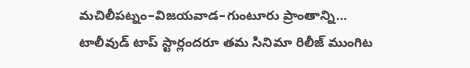మచిలీపట్నం–విజయవాడ–గుంటూరు ప్రాంతాన్ని…
టాలీవుడ్ టాప్ స్టార్లందరూ తమ సినిమా రిలీజ్ ముంగిట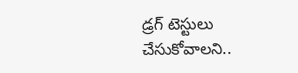డ్రగ్ టెస్టులు చేసుకోవాలని..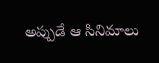అప్పుడే ఆ సినిమాలు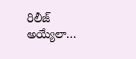రిలీజ్ అయ్యేలా…